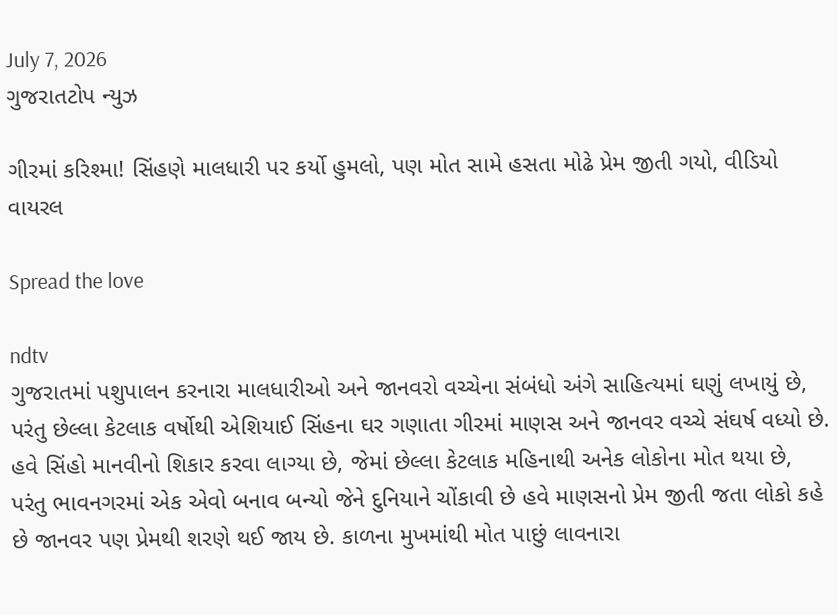July 7, 2026
ગુજરાતટોપ ન્યુઝ

ગીરમાં કરિશ્મા! સિંહણે માલધારી પર કર્યો હુમલો, પણ મોત સામે હસતા મોઢે પ્રેમ જીતી ગયો, વીડિયો વાયરલ

Spread the love

ndtv
ગુજરાતમાં પશુપાલન કરનારા માલધારીઓ અને જાનવરો વચ્ચેના સંબંધો અંગે સાહિત્યમાં ઘણું લખાયું છે, પરંતુ છેલ્લા કેટલાક વર્ષોથી એશિયાઈ સિંહના ઘર ગણાતા ગીરમાં માણસ અને જાનવર વચ્ચે સંઘર્ષ વધ્યો છે. હવે સિંહો માનવીનો શિકાર કરવા લાગ્યા છે, જેમાં છેલ્લા કેટલાક મહિનાથી અનેક લોકોના મોત થયા છે, પરંતુ ભાવનગરમાં એક એવો બનાવ બન્યો જેને દુનિયાને ચોંકાવી છે હવે માણસનો પ્રેમ જીતી જતા લોકો કહે છે જાનવર પણ પ્રેમથી શરણે થઈ જાય છે. કાળના મુખમાંથી મોત પાછું લાવનારા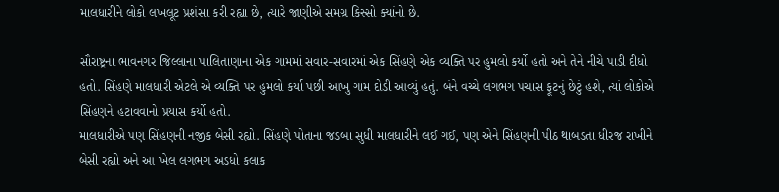માલધારીને લોકો લખલૂટ પ્રશંસા કરી રહ્યા છે, ત્યારે જાણીએ સમગ્ર કિસ્સો ક્યાંનો છે.

સૌરાષ્ટ્રના ભાવનગર જિલ્લાના પાલિતાણાના એક ગામમાં સવાર-સવારમાં એક સિંહણે એક વ્યક્તિ પર હુમલો કર્યો હતો અને તેને નીચે પાડી દીધો હતો. સિંહણે માલધારી એટલે એ વ્યક્તિ પર હુમલો કર્યા પછી આખુ ગામ દોડી આવ્યું હતું. બંને વચ્ચે લગભગ પચાસ ફૂટનું છેટું હશે, ત્યાં લોકોએ સિંહણને હટાવવાનો પ્રયાસ કર્યો હતો.
માલધારીએ પણ સિંહણની નજીક બેસી રહ્યો. સિંહણે પોતાના જડબા સુધી માલધારીને લઈ ગઈ, પણ એને સિંહણની પીઠ થાબડતા ધીરજ રાખીને બેસી રહ્યો અને આ ખેલ લગભગ અડધો કલાક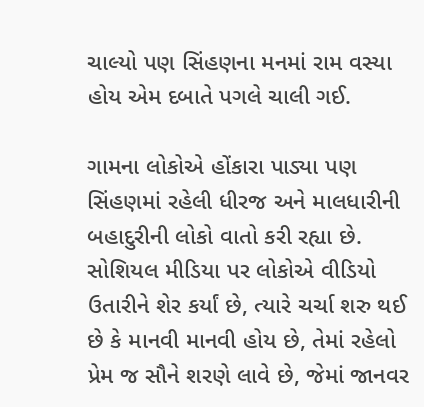ચાલ્યો પણ સિંહણના મનમાં રામ વસ્યા હોય એમ દબાતે પગલે ચાલી ગઈ.

ગામના લોકોએ હોંકારા પાડ્યા પણ સિંહણમાં રહેલી ધીરજ અને માલધારીની બહાદુરીની લોકો વાતો કરી રહ્યા છે. સોશિયલ મીડિયા પર લોકોએ વીડિયો ઉતારીને શેર કર્યાં છે, ત્યારે ચર્ચા શરુ થઈ છે કે માનવી માનવી હોય છે, તેમાં રહેલો પ્રેમ જ સૌને શરણે લાવે છે, જેમાં જાનવર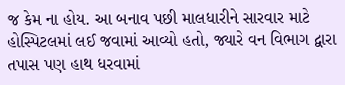જ કેમ ના હોય. આ બનાવ પછી માલધારીને સારવાર માટે હોસ્પિટલમાં લઈ જવામાં આવ્યો હતો, જ્યારે વન વિભાગ દ્વારા તપાસ પણ હાથ ધરવામાં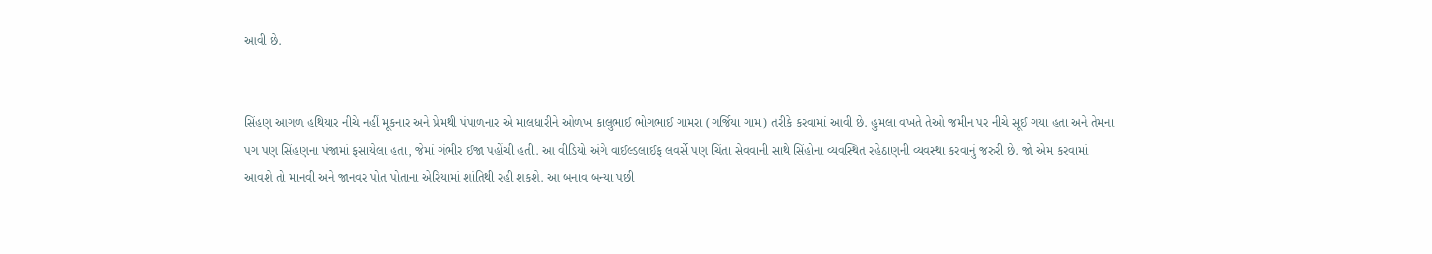આવી છે.


સિંહણ આગળ હથિયાર નીચે નહીં મૂકનાર અને પ્રેમથી પંપાળનાર એ માલધારીને ઓળખ કાલુભાઈ ભોગભાઈ ગામરા (ગર્જિયા ગામ) તરીકે કરવામાં આવી છે. હુમલા વખતે તેઓ જમીન પર નીચે સૂઈ ગયા હતા અને તેમના પગ પણ સિંહણના પંજામાં ફસાયેલા હતા, જેમાં ગંભીર ઈજા પહોંચી હતી. આ વીડિયો અંગે વાઈલ્ડલાઈફ લવર્સે પણ ચિંતા સેવવાની સાથે સિંહોના વ્યવસ્થિત રહેઠાણની વ્યવસ્થા કરવાનું જરુરી છે. જો એમ કરવામાં આવશે તો માનવી અને જાનવર પોત પોતાના એરિયામાં શાંતિથી રહી શકશે. આ બનાવ બન્યા પછી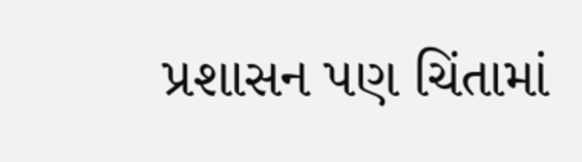પ્રશાસન પણ ચિંતામાં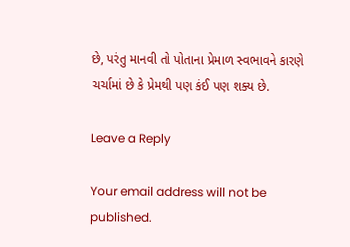છે, પરંતુ માનવી તો પોતાના પ્રેમાળ સ્વભાવને કારણે ચર્ચામાં છે કે પ્રેમથી પણ કંઈ પણ શક્ય છે.

Leave a Reply

Your email address will not be published.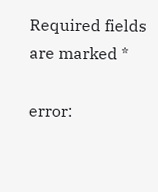Required fields are marked *

error: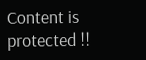Content is protected !!